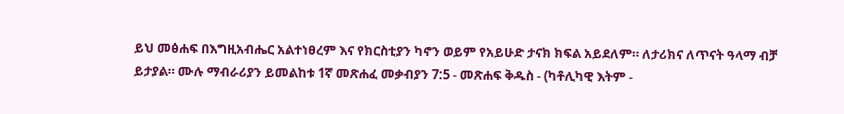ይህ መፅሐፍ በእግዚአብሔር አልተነፀረም እና የክርስቲያን ካኖን ወይም የአይሁድ ታናክ ክፍል አይደለም። ለታሪክና ለጥናት ዓላማ ብቻ ይታያል። ሙሉ ማብራሪያን ይመልከቱ 1ኛ መጽሐፈ መቃብያን 7:5 - መጽሐፍ ቅዱስ - (ካቶሊካዊ እትም -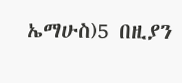ኤማሁስ)5 በዚያን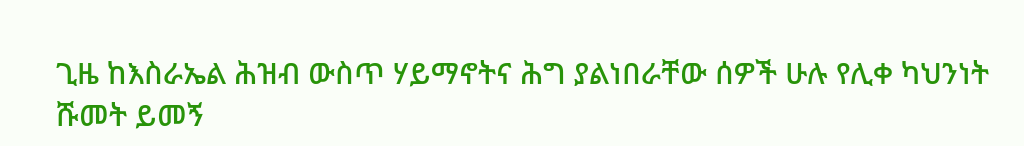ጊዜ ከእስራኤል ሕዝብ ውስጥ ሃይማኖትና ሕግ ያልነበራቸው ሰዎች ሁሉ የሊቀ ካህንነት ሹመት ይመኝ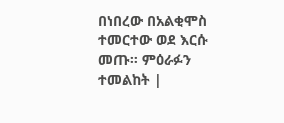በነበረው በአልቂሞስ ተመርተው ወደ እርሱ መጡ። ምዕራፉን ተመልከት |